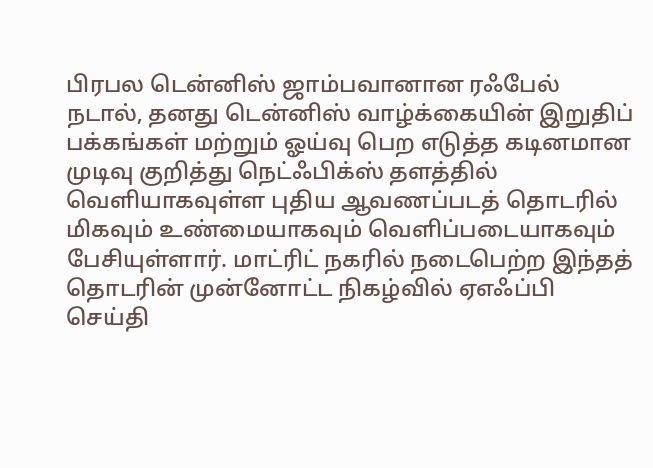பிரபல டென்னிஸ் ஜாம்பவானான ரஃபேல் நடால், தனது டென்னிஸ் வாழ்க்கையின் இறுதிப் பக்கங்கள் மற்றும் ஓய்வு பெற எடுத்த கடினமான முடிவு குறித்து நெட்ஃபிக்ஸ் தளத்தில் வெளியாகவுள்ள புதிய ஆவணப்படத் தொடரில் மிகவும் உண்மையாகவும் வெளிப்படையாகவும் பேசியுள்ளார். மாட்ரிட் நகரில் நடைபெற்ற இந்தத் தொடரின் முன்னோட்ட நிகழ்வில் ஏஎஃப்பி செய்தி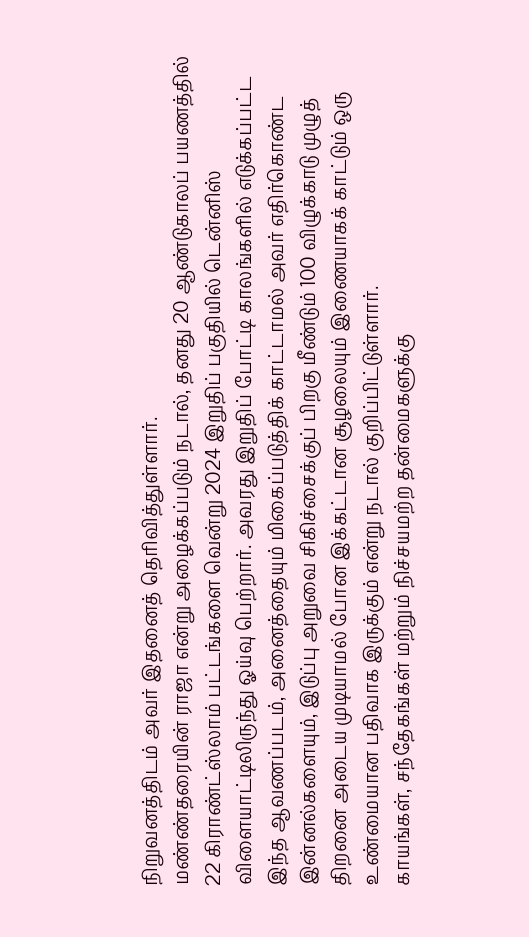நிறுவனத்திடம் அவர் இதனைத் தெரிவித்துள்ளார்.
மண்ண்தரையின் ராஜா என்று அழைக்கப்படும் நடால், தனது 20 ஆண்டுகாலப் பயணத்தில் 22 கிராண்ட்ஸ்லாம் பட்டங்களை வென்று 2024 இறுதிப் பகுதியில் டென்னிஸ் விளையாட்டிலிருந்து ஓய்வு பெற்றார். அவரது இறுதிப் போட்டி காலங்களில் எடுக்கப்பட்ட இந்த ஆவணப்படம், அனைத்தையும் மிகைப்படுத்திக் காட்டாமல் அவர் எதிர்கொண்ட இன்னல்களையும், இடுப்பு அறுவை சிகிச்சைக்குப் பிறகு மீண்டும் 100 விழுக்காடு முழுத் திறனை அடைய முடியாமல் போன இக்கட்டான சூழலையும் இணையாகக் காட்டும் ஒரு உண்மையான பதிவாக இருக்கும் என்று நடால் குறிப்பிட்டுள்ளார்.
காயங்கள், சந்தேகங்கள் மற்றும் நிச்சயமற்ற தன்மைகளுக்கு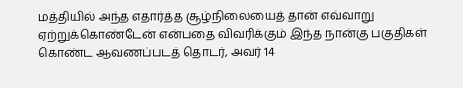மத்தியில் அந்த எதார்த்த சூழ்நிலையைத் தான் எவ்வாறு ஏற்றுக்கொண்டேன் என்பதை விவரிக்கும் இந்த நான்கு பகுதிகள் கொண்ட ஆவணப்படத் தொடர், அவர் 14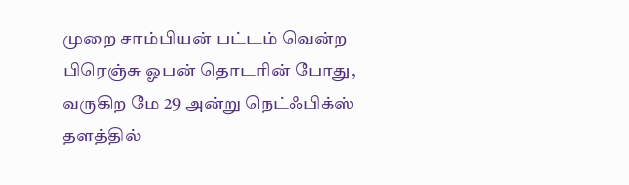முறை சாம்பியன் பட்டம் வென்ற பிரெஞ்சு ஓபன் தொடரின் போது, வருகிற மே 29 அன்று நெட்ஃபிக்ஸ் தளத்தில்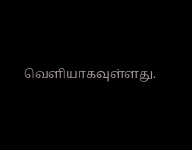வெளியாகவுள்ளது.